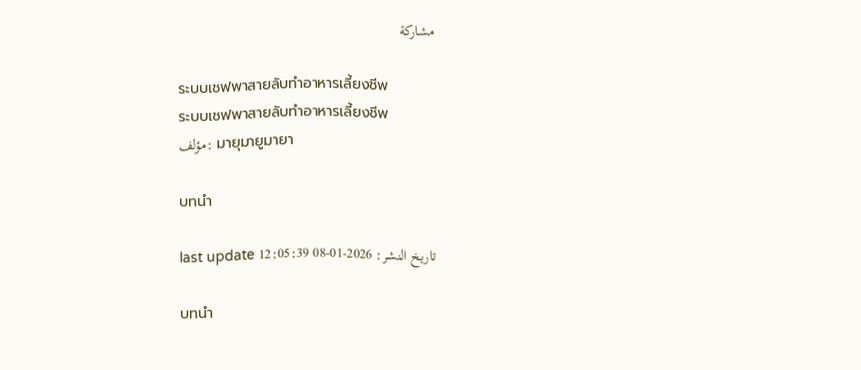مشاركة

ระบบเชฟพาสายลับทำอาหารเลี้ยงชีพ
ระบบเชฟพาสายลับทำอาหารเลี้ยงชีพ
مؤلف: มายุมายูมายา

บทนำ

last update تاريخ النشر: 2026-01-08 12:05:39

บทนำ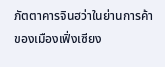ภัตตาคารจินฮว่าในย่านการค้าของเมืองเฟิ่งเซียง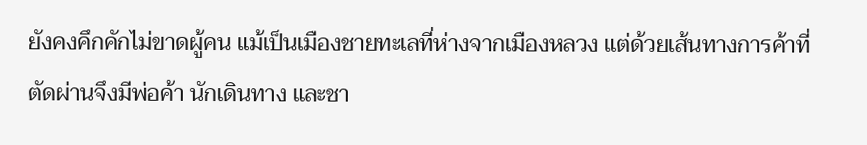ยังคงคึกคักไม่ขาดผู้คน แม้เป็นเมืองชายทะเลที่ห่างจากเมืองหลวง แต่ด้วยเส้นทางการค้าที่ตัดผ่านจึงมีพ่อค้า นักเดินทาง และชา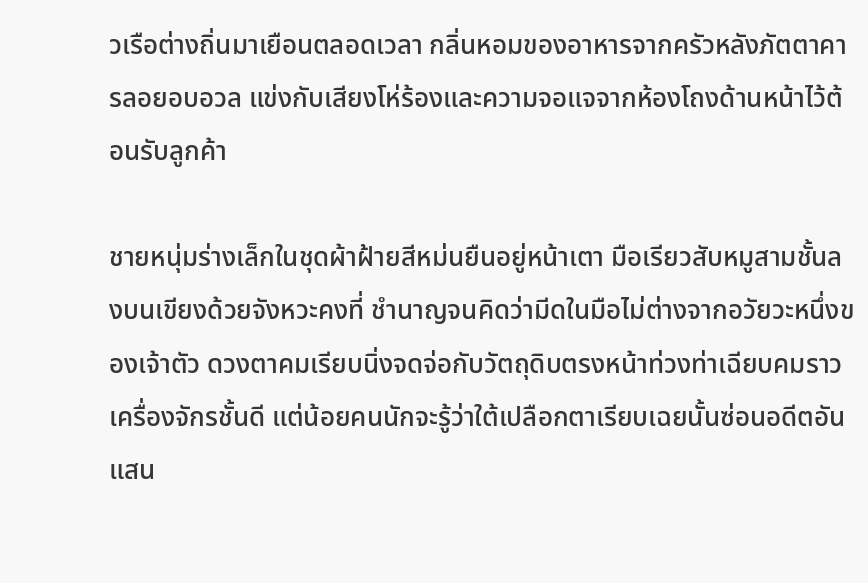วเรือต่างถิ่นมาเยือนตลอดเวลา กลิ่นหอมของอาหารจากครัวหลังภัตตาคารลอยอบอวล แข่งกับเสียงโห่ร้องและความจอแจจากห้องโถงด้านหน้าไว้ต้อนรับลูกค้า

ชายหนุ่มร่างเล็กในชุดผ้าฝ้ายสีหม่นยืนอยู่หน้าเตา มือเรียวสับหมูสามชั้นลงบนเขียงด้วยจังหวะคงที่ ชำนาญจนคิดว่ามีดในมือไม่ต่างจากอวัยวะหนึ่งของเจ้าตัว ดวงตาคมเรียบนิ่งจดจ่อกับวัตถุดิบตรงหน้าท่วงท่าเฉียบคมราวเครื่องจักรชั้นดี แต่น้อยคนนักจะรู้ว่าใต้เปลือกตาเรียบเฉยนั้นซ่อนอดีตอันแสน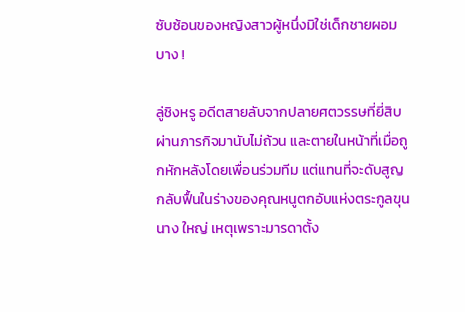ซับซ้อนของหญิงสาวผู้หนึ่งมิใช่เด็กชายผอมบาง !

ลู่ชิงหรู อดีตสายลับจากปลายศตวรรษที่ยี่สิบ ผ่านภารกิจมานับไม่ถ้วน และตายในหน้าที่เมื่อถูกหักหลังโดยเพื่อนร่วมทีม แต่แทนที่จะดับสูญกลับฟื้นในร่างของคุณหนูตกอับแห่งตระกูลขุนนาง ใหญ่ เหตุเพราะมารดาตั้ง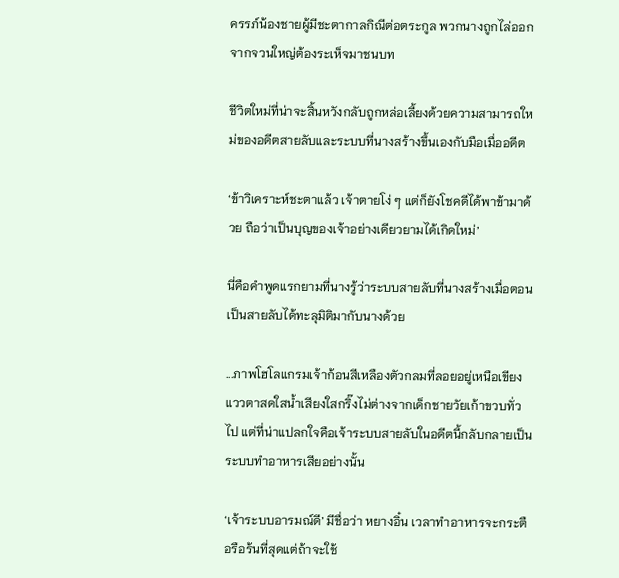ครรภ์น้องชายผู้มีชะตากาลกิณีต่อตระกูล พวกนางถูกไล่ออกจากจวนใหญ่ต้องระเห็จมาชนบท

ชีวิตใหม่ที่น่าจะสิ้นหวังกลับถูกหล่อเลี้ยงด้วยความสามารถใหม่ของอดีตสายลับและระบบที่นางสร้างขึ้นเองกับมือเมื่ออดีต

‘ข้าวิเคราะห์ชะตาแล้ว เจ้าตายโง่ ๆ แต่ก็ยังโชคดีได้พาข้ามาด้วย ถือว่าเป็นบุญของเจ้าอย่างเดียวยามได้เกิดใหม่’

นี่คือคำพูดแรกยามที่นางรู้ว่าระบบสายลับที่นางสร้างเมื่อตอนเป็นสายลับได้ทะลุมิติมากับนางด้วย

...ภาพโฮโลแกรมเจ้าก้อนสีเหลืองตัวกลมที่ลอยอยู่เหนือเขียง แววตาสดใสน้ำเสียงใสกริ๊งไม่ต่างจากเด็กชายวัยเก้าขวบทั่วไป แต่ที่น่าแปลกใจคือเจ้าระบบสายลับในอดีตนี้กลับกลายเป็นระบบทำอาหารเสียอย่างนั้น

‘เจ้าระบบอารมณ์ดี’ มีชื่อว่า หยางอิ๋น เวลาทำอาหารจะกระตือรือร้นที่สุดแต่ถ้าจะใช้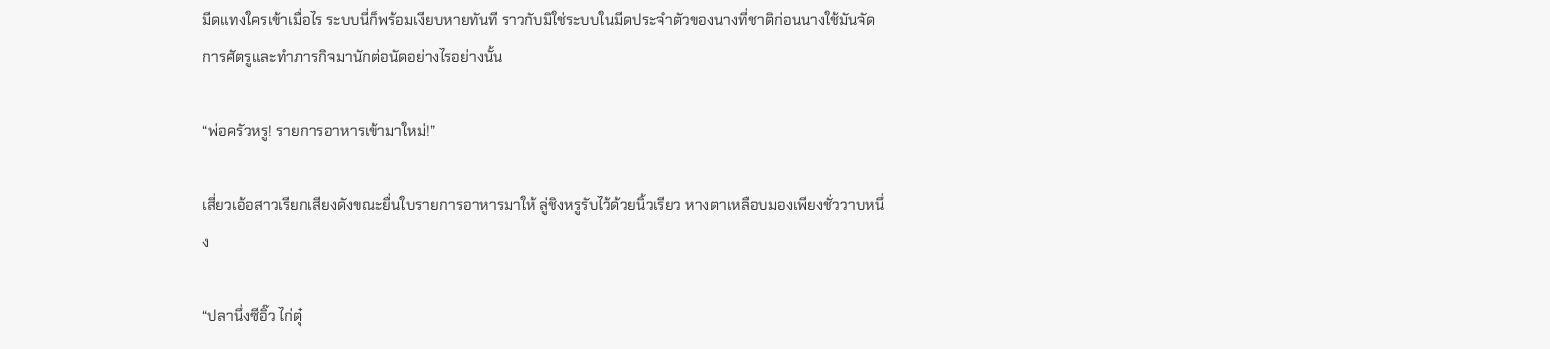มีดแทงใครเข้าเมื่อไร ระบบนี่ก็พร้อมเงียบหายทันที ราวกับมิใช่ระบบในมีดประจำตัวของนางที่ชาติก่อนนางใช้มันจัดการศัตรูและทำภารกิจมานักต่อนัดอย่างไรอย่างนั้น

“พ่อครัวหรู! รายการอาหารเข้ามาใหม่!”

เสี่ยวเอ้อสาวเรียกเสียงดังขณะยื่นใบรายการอาหารมาให้ ลู่ชิงหรูรับไว้ด้วยนิ้วเรียว หางตาเหลือบมองเพียงชั่ววาบหนึ่ง

“ปลานึ่งซีอิ๊ว ไก่ตุ๋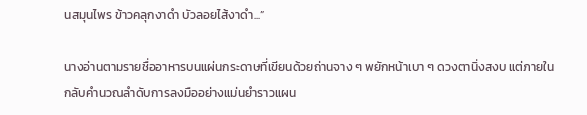นสมุนไพร ข้าวคลุกงาดำ บัวลอยไส้งาดำ...”

นางอ่านตามรายชื่ออาหารบนแผ่นกระดาษที่เขียนด้วยถ่านจาง ๆ พยักหน้าเบา ๆ ดวงตานิ่งสงบ แต่ภายในกลับคำนวณลำดับการลงมืออย่างแม่นยำราวแผน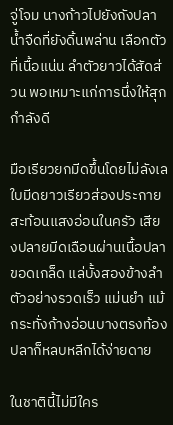จู่โจม นางก้าวไปยังถังปลาน้ำจืดที่ยังดิ้นพล่าน เลือกตัวที่เนื้อแน่น ลำตัวยาวได้สัดส่วน พอเหมาะแก่การนึ่งให้สุกกำลังดี

มือเรียวยกมีดขึ้นโดยไม่ลังเล ใบมีดยาวเรียวส่องประกายสะท้อนแสงอ่อนในครัว เสียงปลายมีดเฉือนผ่านเนื้อปลา ขอดเกล็ด แล่บั้งสองข้างลำตัวอย่างรวดเร็ว แม่นยำ แม้กระทั่งก้างอ่อนบางตรงท้องปลาก็หลบหลีกได้ง่ายดาย

ในชาตินี้ไม่มีใคร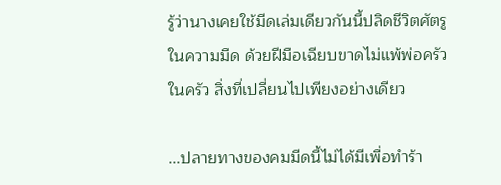รู้ว่านางเคยใช้มีดเล่มเดียวกันนี้ปลิดชีวิตศัตรูในความมืด ด้วยฝีมือเฉียบขาดไม่แพ้พ่อครัวในครัว สิ่งที่เปลี่ยนไปเพียงอย่างเดียว

...ปลายทางของคมมีดนี้ไม่ได้มีเพื่อทำร้า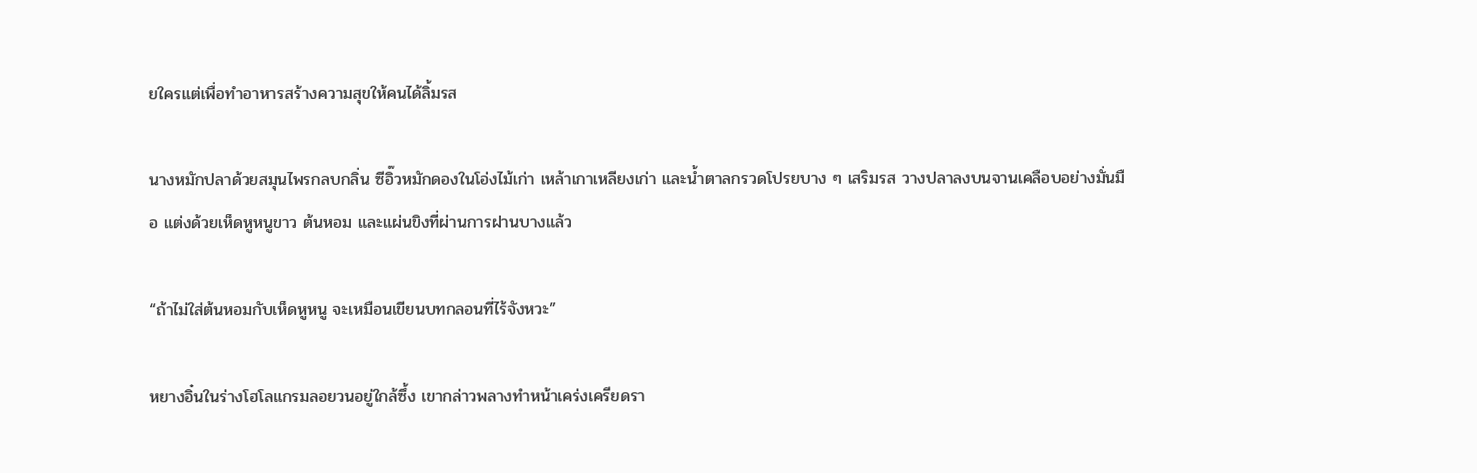ยใครแต่เพื่อทำอาหารสร้างความสุขให้คนได้ลิ้มรส

นางหมักปลาด้วยสมุนไพรกลบกลิ่น ซีอิ๊วหมักดองในโอ่งไม้เก่า เหล้าเกาเหลียงเก่า และน้ำตาลกรวดโปรยบาง ๆ เสริมรส วางปลาลงบนจานเคลือบอย่างมั่นมือ แต่งด้วยเห็ดหูหนูขาว ต้นหอม และแผ่นขิงที่ผ่านการฝานบางแล้ว

“ถ้าไม่ใส่ต้นหอมกับเห็ดหูหนู จะเหมือนเขียนบทกลอนที่ไร้จังหวะ”

หยางอิ๋นในร่างโฮโลแกรมลอยวนอยู่ใกล้ซึ้ง เขากล่าวพลางทำหน้าเคร่งเครียดรา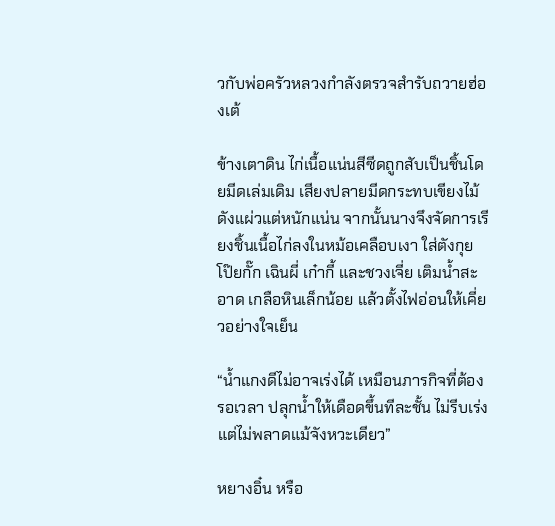วกับพ่อครัวหลวงกำลังตรวจสำรับถวายฮ่องเต้

ข้างเตาดิน ไก่เนื้อแน่นสีซีดถูกสับเป็นชิ้นโดยมีดเล่มเดิม เสียงปลายมีดกระทบเขียงไม้ดังแผ่วแต่หนักแน่น จากนั้นนางจึงจัดการเรียงชิ้นเนื้อไก่ลงในหม้อเคลือบเงา ใส่ตังกุย โป๊ยกั๊ก เฉินผี่ เก๋ากี้ และชวงเจี่ย เติมน้ำสะอาด เกลือหินเล็กน้อย แล้วตั้งไฟอ่อนให้เคี่ยวอย่างใจเย็น

“น้ำแกงดีไม่อาจเร่งได้ เหมือนภารกิจที่ต้องรอเวลา ปลุกน้ำให้เดือดขึ้นทีละชั้น ไม่รีบเร่ง แต่ไม่พลาดแม้จังหวะเดียว”

หยางอิ๋น หรือ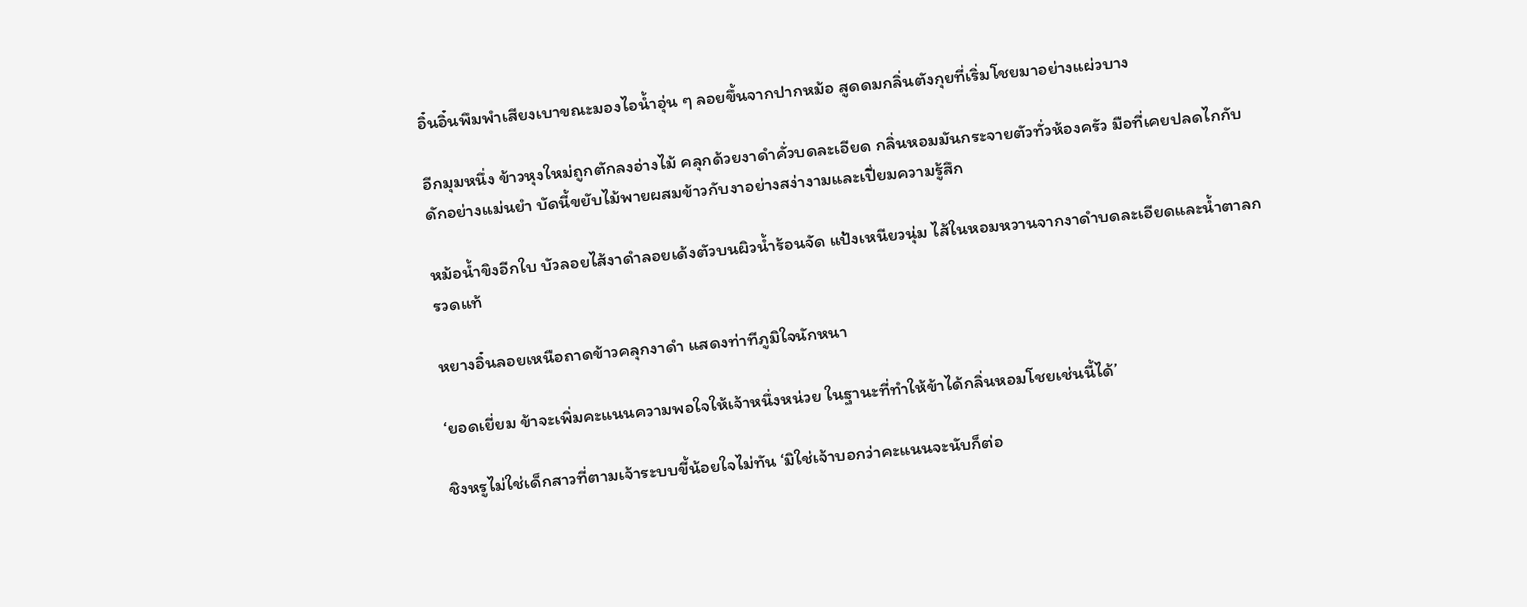อิ๋นอิ๋นพึมพำเสียงเบาขณะมองไอน้ำอุ่น ๆ ลอยขึ้นจากปากหม้อ สูดดมกลิ่นตังกุยที่เริ่มโชยมาอย่างแผ่วบาง

อีกมุมหนึ่ง ข้าวหุงใหม่ถูกตักลงอ่างไม้ คลุกด้วยงาดำคั่วบดละเอียด กลิ่นหอมมันกระจายตัวทั่วห้องครัว มือที่เคยปลดไกกับดักอย่างแม่นยำ บัดนี้ขยับไม้พายผสมข้าวกับงาอย่างสง่างามและเปี่ยมความรู้สึก

หม้อน้ำขิงอีกใบ บัวลอยไส้งาดำลอยเด้งตัวบนผิวน้ำร้อนจัด แป้งเหนียวนุ่ม ไส้ในหอมหวานจากงาดำบดละเอียดและน้ำตาลกรวดแท้

หยางอิ๋นลอยเหนือถาดข้าวคลุกงาดำ แสดงท่าทีภูมิใจนักหนา

‘ยอดเยี่ยม ข้าจะเพิ่มคะแนนความพอใจให้เจ้าหนึ่งหน่วย ในฐานะที่ทำให้ข้าได้กลิ่นหอมโชยเช่นนี้ได้’

ชิงหรูไม่ใช่เด็กสาวที่ตามเจ้าระบบขี้น้อยใจไม่ทัน ‘มิใช่เจ้าบอกว่าคะแนนจะนับก็ต่อ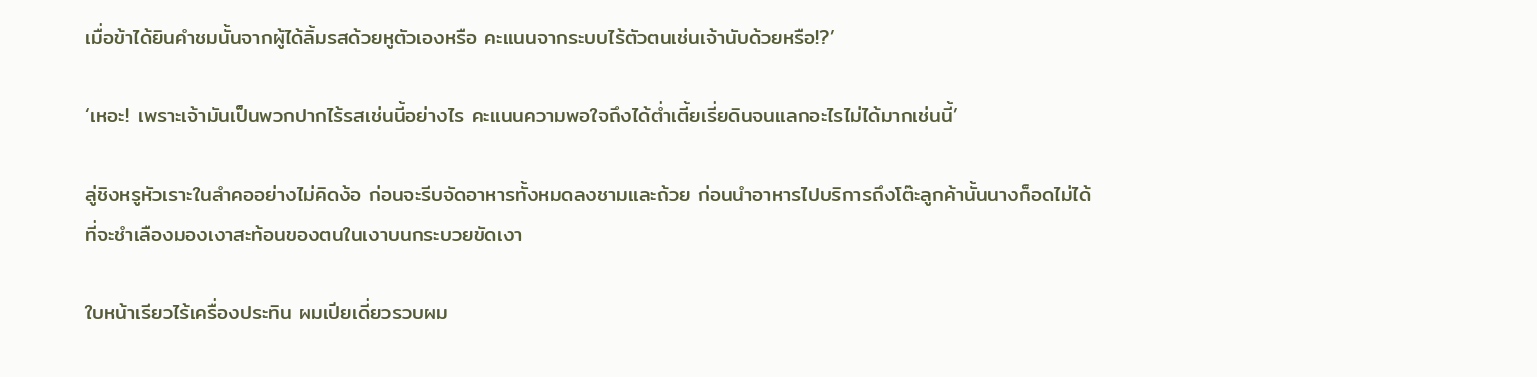เมื่อข้าได้ยินคำชมนั้นจากผู้ได้ลิ้มรสด้วยหูตัวเองหรือ คะแนนจากระบบไร้ตัวตนเช่นเจ้านับด้วยหรือ!?’

‘เหอะ! เพราะเจ้ามันเป็นพวกปากไร้รสเช่นนี้อย่างไร คะแนนความพอใจถึงได้ต่ำเตี้ยเรี่ยดินจนแลกอะไรไม่ได้มากเช่นนี้’

ลู่ชิงหรูหัวเราะในลำคออย่างไม่คิดง้อ ก่อนจะรีบจัดอาหารทั้งหมดลงชามและถ้วย ก่อนนำอาหารไปบริการถึงโต๊ะลูกค้านั้นนางก็อดไม่ได้ที่จะชำเลืองมองเงาสะท้อนของตนในเงาบนกระบวยขัดเงา

ใบหน้าเรียวไร้เครื่องประทิน ผมเปียเดี่ยวรวบผม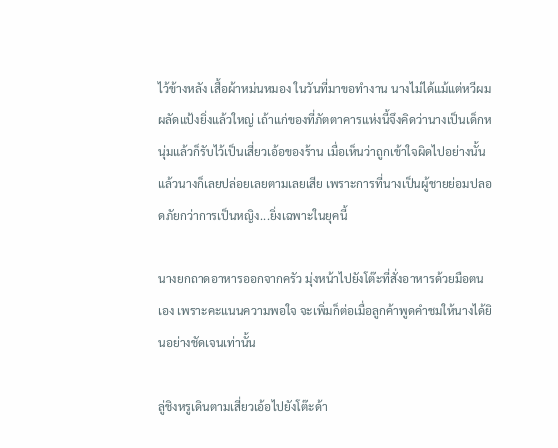ไว้ข้างหลัง เสื้อผ้าหม่นหมอง ในวันที่มาขอทำงาน นางไม่ได้แม้แต่หวีผมผลัดแป้งยิ่งแล้วใหญ่ เถ้าแก่ของที่ภัตตาคารแห่งนี้จึงคิดว่านางเป็นเด็กหนุ่มแล้วก็รับไว้เป็นเสี่ยวเอ้อของร้าน เมื่อเห็นว่าถูกเข้าใจผิดไปอย่างนั้นแล้วนางก็เลยปล่อยเลยตามเลยเสีย เพราะการที่นางเป็นผู้ชายย่อมปลอดภัยกว่าการเป็นหญิง...ยิ่งเฉพาะในยุคนี้

นางยกถาดอาหารออกจากครัว มุ่งหน้าไปยังโต๊ะที่สั่งอาหารด้วยมือตนเอง เพราะคะแนนความพอใจ จะเพิ่มก็ต่อเมื่อลูกค้าพูดคำชมให้นางได้ยินอย่างชัดเจนเท่านั้น

ลู่ชิงหรูเดินตามเสี่ยวเอ้อไปยังโต๊ะด้า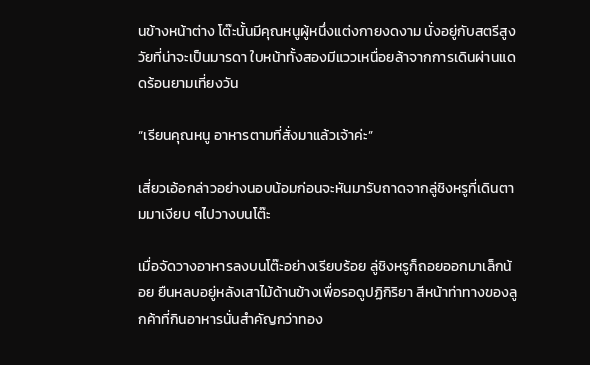นข้างหน้าต่าง โต๊ะนั้นมีคุณหนูผู้หนึ่งแต่งกายงดงาม นั่งอยู่กับสตรีสูงวัยที่น่าจะเป็นมารดา ใบหน้าทั้งสองมีแววเหนื่อยล้าจากการเดินผ่านแดดร้อนยามเที่ยงวัน

“เรียนคุณหนู อาหารตามที่สั่งมาแล้วเจ้าค่ะ”

เสี่ยวเอ้อกล่าวอย่างนอบน้อมก่อนจะหันมารับถาดจากลู่ชิงหรูที่เดินตามมาเงียบ ๆไปวางบนโต๊ะ

เมื่อจัดวางอาหารลงบนโต๊ะอย่างเรียบร้อย ลู่ชิงหรูก็ถอยออกมาเล็กน้อย ยืนหลบอยู่หลังเสาไม้ด้านข้างเพื่อรอดูปฏิกิริยา สีหน้าท่าทางของลูกค้าที่กินอาหารนั่นสำคัญกว่าทอง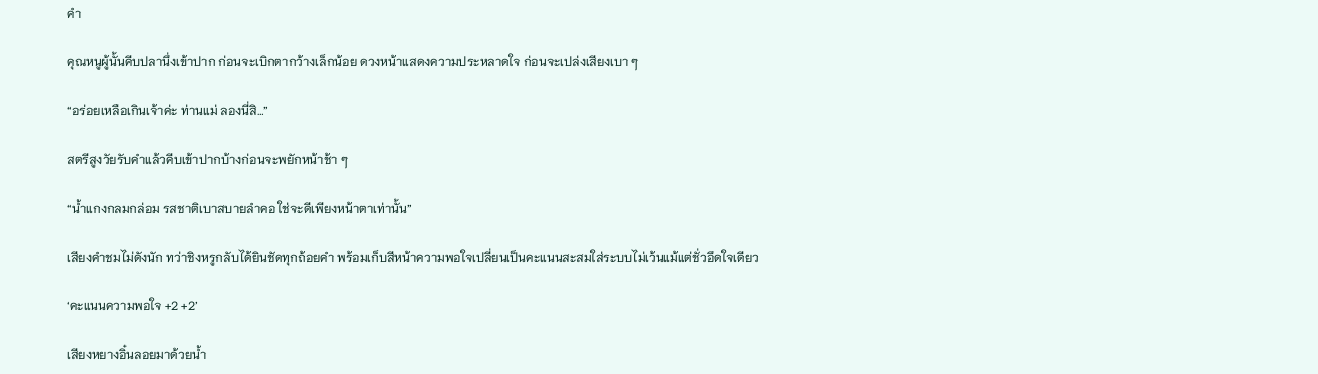คำ

คุณหนูผู้นั้นคีบปลานึ่งเข้าปาก ก่อนจะเบิกตากว้างเล็กน้อย ดวงหน้าแสดงความประหลาดใจ ก่อนจะเปล่งเสียงเบา ๆ

“อร่อยเหลือเกินเจ้าค่ะ ท่านแม่ ลองนี่สิ…”

สตรีสูงวัยรับคำแล้วคีบเข้าปากบ้างก่อนจะพยักหน้าช้า ๆ

“น้ำแกงกลมกล่อม รสชาติเบาสบายลำคอ ใช่จะดีเพียงหน้าตาเท่านั้น”

เสียงคำชมไม่ดังนัก ทว่าชิงหรูกลับได้ยินชัดทุกถ้อยคำ พร้อมเก็บสีหน้าความพอใจเปลี่ยนเป็นคะแนนสะสมใส่ระบบไม่เว้นแม้แต่ชั่วอึดใจเดียว

‘คะแนนความพอใจ +2 +2’

เสียงหยางอิ๋นลอยมาด้วยน้ำ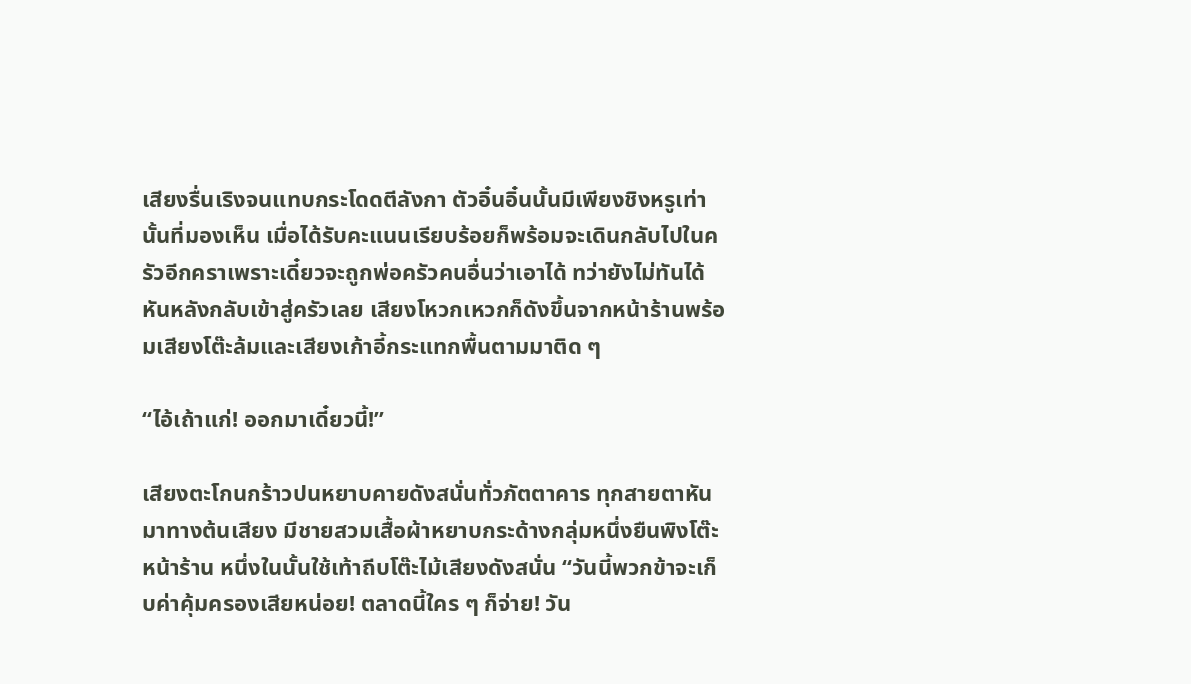เสียงรื่นเริงจนแทบกระโดดตีลังกา ตัวอิ๋นอิ๋นนั้นมีเพียงชิงหรูเท่านั้นที่มองเห็น เมื่อได้รับคะแนนเรียบร้อยก็พร้อมจะเดินกลับไปในครัวอีกคราเพราะเดี๋ยวจะถูกพ่อครัวคนอื่นว่าเอาได้ ทว่ายังไม่ทันได้หันหลังกลับเข้าสู่ครัวเลย เสียงโหวกเหวกก็ดังขึ้นจากหน้าร้านพร้อมเสียงโต๊ะล้มและเสียงเก้าอี้กระแทกพื้นตามมาติด ๆ

“ไอ้เถ้าแก่! ออกมาเดี๋ยวนี้!”

เสียงตะโกนกร้าวปนหยาบคายดังสนั่นทั่วภัตตาคาร ทุกสายตาหันมาทางต้นเสียง มีชายสวมเสื้อผ้าหยาบกระด้างกลุ่มหนึ่งยืนพิงโต๊ะหน้าร้าน หนึ่งในนั้นใช้เท้าถีบโต๊ะไม้เสียงดังสนั่น “วันนี้พวกข้าจะเก็บค่าคุ้มครองเสียหน่อย! ตลาดนี้ใคร ๆ ก็จ่าย! วัน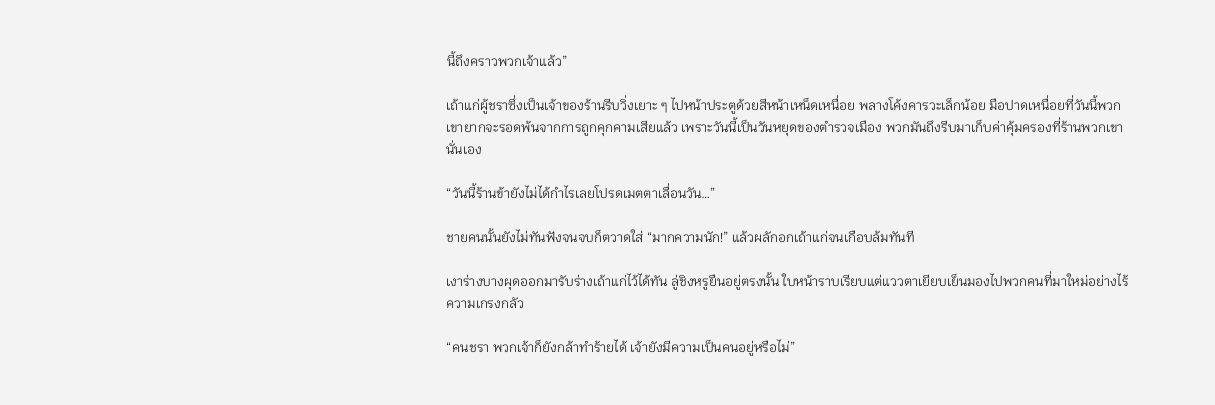นี้ถึงคราวพวกเจ้าแล้ว”

เถ้าแก่ผู้ชราซึ่งเป็นเจ้าของร้านรีบวิ่งเยาะ ๆ ไปหน้าประตูด้วยสีหน้าเหน็ดเหนื่อย พลางโค้งคารวะเล็กน้อย มือปาดเหนื่อยที่วันนี้พวกเขายากจะรอดพ้นจากการถูกคุกคามเสียแล้ว เพราะวันนี้เป็นวันหยุดของตำรวจเมือง พวกมันถึงรีบมาเก็บค่าคุ้มครองที่ร้านพวกเขานั่นเอง

“วันนี้ร้านข้ายังไม่ได้กำไรเลยโปรดเมตตาเลื่อนวัน…”

ชายคนนั้นยังไม่ทันฟังจนจบก็ตวาดใส่ “มากความนัก!” แล้วผลักอกเถ้าแก่จนเกือบล้มทันที

เงาร่างบางผุดออกมารับร่างเถ้าแก่ไว้ได้ทัน ลู่ชิงหรูยืนอยู่ตรงนั้น ใบหน้าราบเรียบแต่แววตาเยียบเย็นมองไปพวกคนที่มาใหม่อย่างไร้ความเกรงกลัว

“คนชรา พวกเจ้าก็ยังกล้าทำร้ายได้ เจ้ายังมีความเป็นคนอยู่หรือไม่”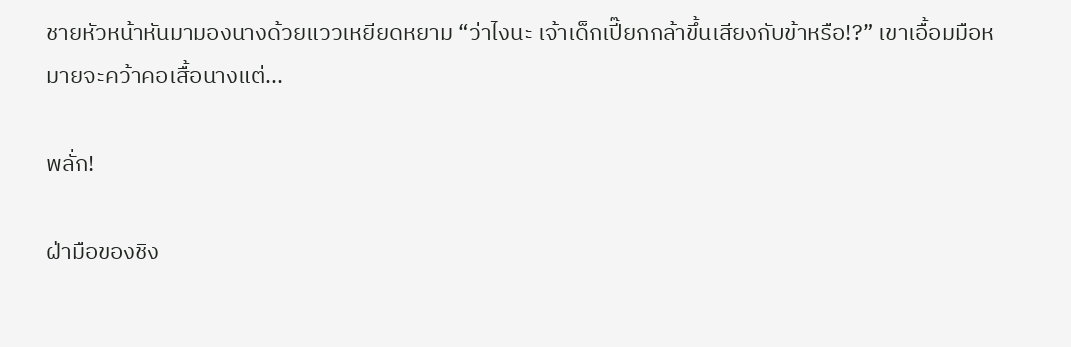ชายหัวหน้าหันมามองนางด้วยแววเหยียดหยาม “ว่าไงนะ เจ้าเด็กเปี๊ยกกล้าขึ้นเสียงกับข้าหรือ!?” เขาเอื้อมมือหมายจะคว้าคอเสื้อนางแต่...

พลั่ก!

ฝ่ามือของชิง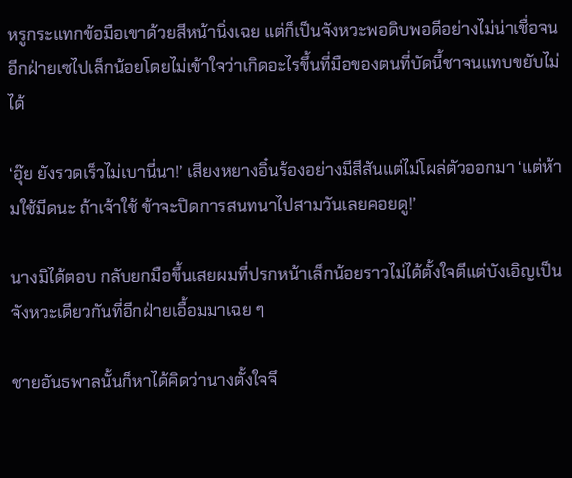หรูกระแทกข้อมือเขาด้วยสีหน้านิ่งเฉย แต่ก็เป็นจังหวะพอดิบพอดีอย่างไม่น่าเชื่อจนอีกฝ่ายเซไปเล็กน้อยโดยไม่เข้าใจว่าเกิดอะไรขึ้นที่มือของตนที่บัดนี้ชาจนแทบขยับไม่ได้

‘อุ๊ย ยังรวดเร็วไม่เบานี่นา!’ เสียงหยางอิ๋นร้องอย่างมีสีสันแต่ไม่โผล่ตัวออกมา ‘แต่ห้ามใช้มีดนะ ถ้าเจ้าใช้ ข้าจะปิดการสนทนาไปสามวันเลยคอยดู!’

นางมิได้ตอบ กลับยกมือขึ้นเสยผมที่ปรกหน้าเล็กน้อยราวไม่ได้ตั้งใจตีแต่บังเอิญเป็นจังหวะเดียวกันที่อีกฝ่ายเอื้อมมาเฉย ๆ

ชายอันธพาลนั้นก็หาได้คิดว่านางตั้งใจจึ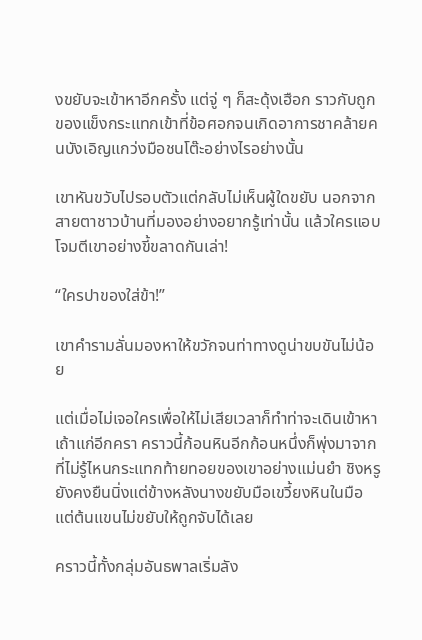งขยับจะเข้าหาอีกครั้ง แต่จู่ ๆ ก็สะดุ้งเฮือก ราวกับถูกของแข็งกระแทกเข้าที่ข้อศอกจนเกิดอาการชาคล้ายคนบังเอิญแกว่งมือชนโต๊ะอย่างไรอย่างนั้น

เขาหันขวับไปรอบตัวแต่กลับไม่เห็นผู้ใดขยับ นอกจากสายตาชาวบ้านที่มองอย่างอยากรู้เท่านั้น แล้วใครแอบโจมตีเขาอย่างขี้ขลาดกันเล่า!

“ใครปาของใส่ข้า!”

เขาคำรามลั่นมองหาให้ขวักจนท่าทางดูน่าขบขันไม่น้อย

แต่เมื่อไม่เจอใครเพื่อให้ไม่เสียเวลาก็ทำท่าจะเดินเข้าหาเถ้าแก่อีกครา คราวนี้ก้อนหินอีกก้อนหนึ่งก็พุ่งมาจากที่ไม่รู้ไหนกระแทกท้ายทอยของเขาอย่างแม่นยำ ชิงหรูยังคงยืนนิ่งแต่ข้างหลังนางขยับมือเขวี้ยงหินในมือแต่ต้นแขนไม่ขยับให้ถูกจับได้เลย

คราวนี้ทั้งกลุ่มอันธพาลเริ่มลัง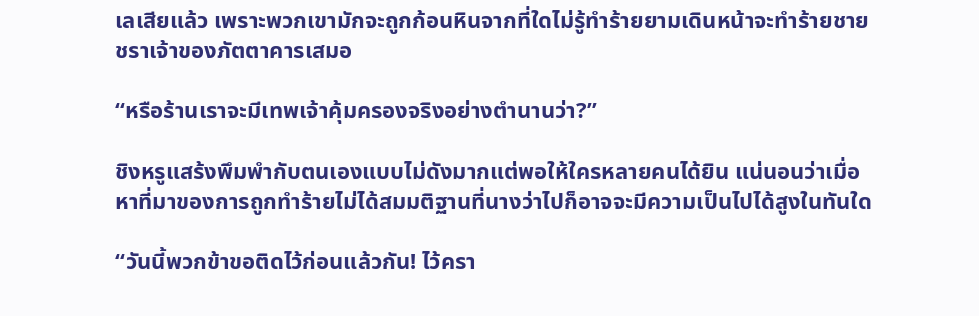เลเสียแล้ว เพราะพวกเขามักจะถูกก้อนหินจากที่ใดไม่รู้ทำร้ายยามเดินหน้าจะทำร้ายชายชราเจ้าของภัตตาคารเสมอ

“หรือร้านเราจะมีเทพเจ้าคุ้มครองจริงอย่างตำนานว่า?”

ชิงหรูแสร้งพึมพำกับตนเองแบบไม่ดังมากแต่พอให้ใครหลายคนได้ยิน แน่นอนว่าเมื่อหาที่มาของการถูกทำร้ายไม่ได้สมมติฐานที่นางว่าไปก็อาจจะมีความเป็นไปได้สูงในทันใด

“วันนี้พวกข้าขอติดไว้ก่อนแล้วกัน! ไว้ครา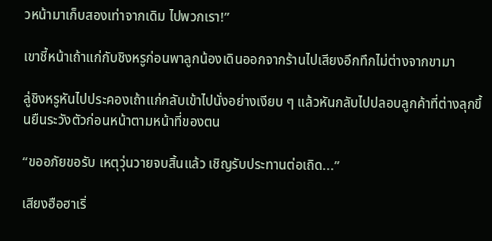วหน้ามาเก็บสองเท่าจากเดิม ไปพวกเรา!”

เขาชี้หน้าเถ้าแก่กับชิงหรูก่อนพาลูกน้องเดินออกจากร้านไปเสียงอึกทึกไม่ต่างจากขามา

ลู่ชิงหรูหันไปประคองเถ้าแก่กลับเข้าไปนั่งอย่างเงียบ ๆ แล้วหันกลับไปปลอบลูกค้าที่ต่างลุกขึ้นยืนระวังตัวก่อนหน้าตามหน้าที่ของตน

“ขออภัยขอรับ เหตุวุ่นวายจบสิ้นแล้ว เชิญรับประทานต่อเถิด...”

เสียงฮือฮาเริ่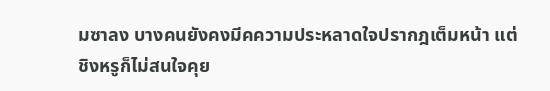มซาลง บางคนยังคงมีคความประหลาดใจปรากฎเต็มหน้า แต่ชิงหรูก็ไม่สนใจคุย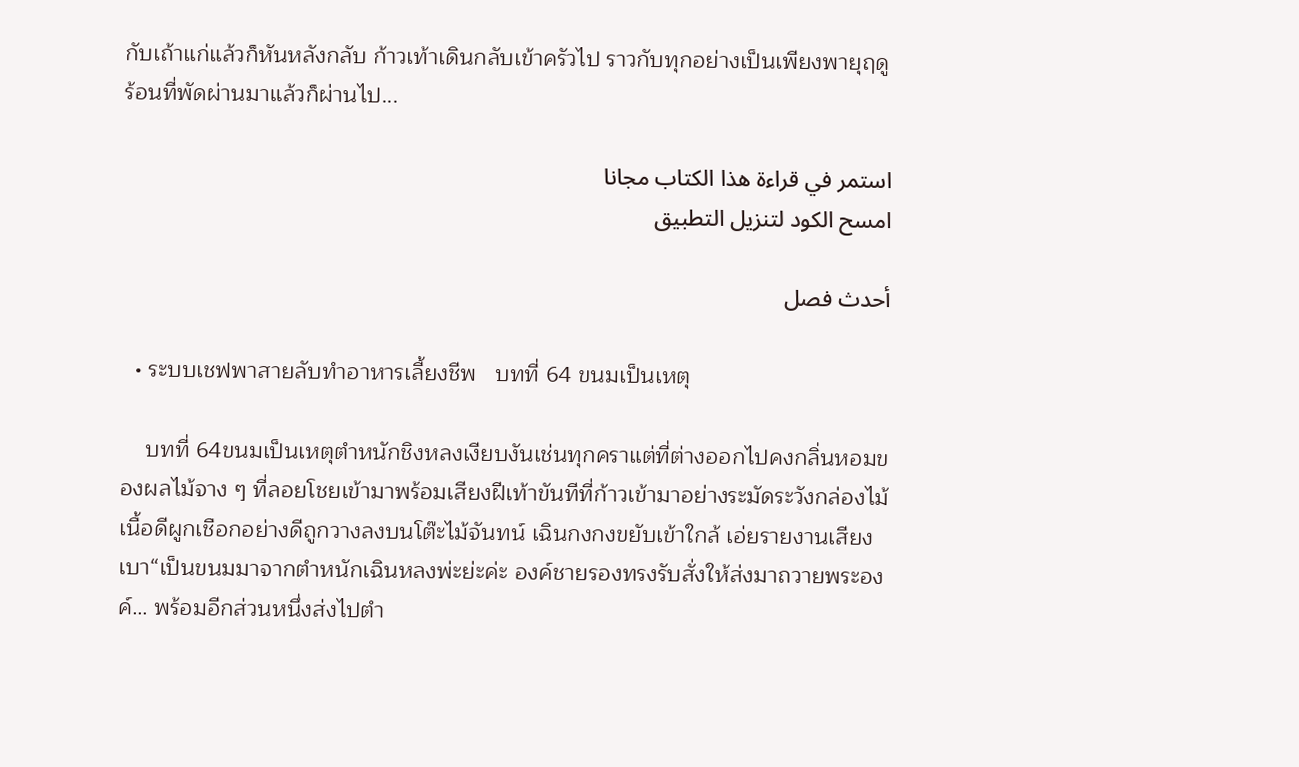กับเถ้าแก่แล้วก็หันหลังกลับ ก้าวเท้าเดินกลับเข้าครัวไป ราวกับทุกอย่างเป็นเพียงพายุฤดูร้อนที่พัดผ่านมาแล้วก็ผ่านไป...

استمر في قراءة هذا الكتاب مجانا
امسح الكود لتنزيل التطبيق

أحدث فصل

  • ระบบเชฟพาสายลับทำอาหารเลี้ยงชีพ   บทที่ 64 ขนมเป็นเหตุ

    บทที่ 64ขนมเป็นเหตุตำหนักชิงหลงเงียบงันเช่นทุกคราแต่ที่ต่างออกไปคงกลิ่นหอมของผลไม้จาง ๆ ที่ลอยโชยเข้ามาพร้อมเสียงฝีเท้าขันทีที่ก้าวเข้ามาอย่างระมัดระวังกล่องไม้เนื้อดีผูกเชือกอย่างดีถูกวางลงบนโต๊ะไม้จันทน์ เฉินกงกงขยับเข้าใกล้ เอ่ยรายงานเสียงเบา“เป็นขนมมาจากตำหนักเฉินหลงพ่ะย่ะค่ะ องค์ชายรองทรงรับสั่งให้ส่งมาถวายพระองค์… พร้อมอีกส่วนหนึ่งส่งไปตำ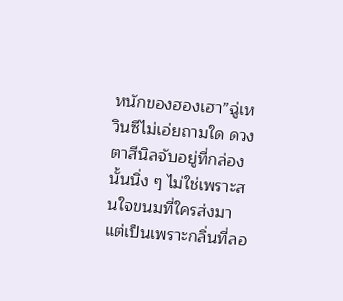หนักของฮองเฮา”ฉู่เหวินซีไม่เอ่ยถามใด ดวงตาสีนิลจับอยู่ที่กล่องนั้นนิ่ง ๆ ไม่ใช่เพราะสนใจขนมที่ใครส่งมาแต่เป็นเพราะกลิ่นที่ลอ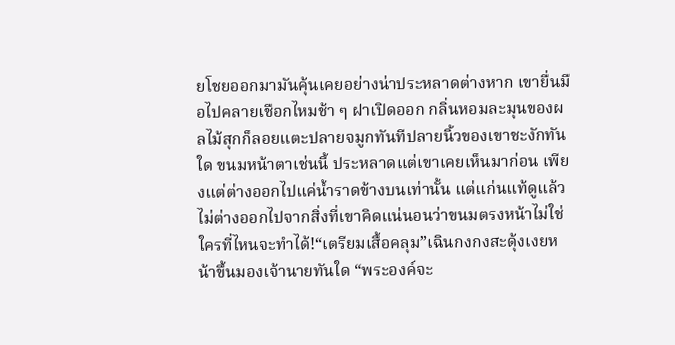ยโชยออกมามันคุ้นเคยอย่างน่าประหลาดต่างหาก เขายื่นมือไปคลายเชือกไหมช้า ๆ ฝาเปิดออก กลิ่นหอมละมุนของผลไม้สุกก็ลอยแตะปลายจมูกทันทีปลายนิ้วของเขาชะงักทันใด ขนมหน้าตาเช่นนี้ ประหลาดแต่เขาเคยเห็นมาก่อน เพียงแต่ต่างออกไปแค่น้ำราดข้างบนเท่านั้น แต่แก่นแท้ดูแล้วไม่ต่างออกไปจากสิ่งที่เขาคิดแน่นอนว่าขนมตรงหน้าไม่ใช่ใครที่ไหนจะทำได้!“เตรียมเสื้อคลุม”เฉินกงกงสะดุ้งเงยหน้าขึ้นมองเจ้านายทันใด “พระองค์จะ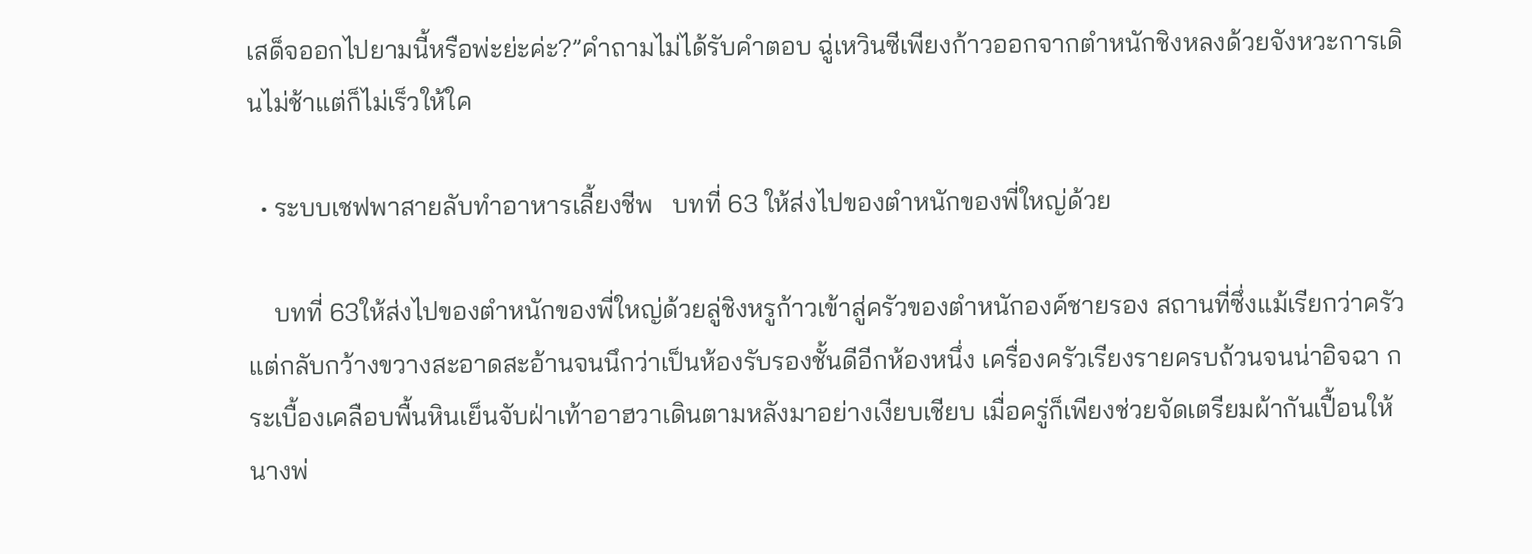เสด็จออกไปยามนี้หรือพ่ะย่ะค่ะ?”คำถามไม่ได้รับคำตอบ ฉู่เหวินซีเพียงก้าวออกจากตำหนักชิงหลงด้วยจังหวะการเดินไม่ช้าแต่ก็ไม่เร็วให้ใค

  • ระบบเชฟพาสายลับทำอาหารเลี้ยงชีพ   บทที่ 63 ให้ส่งไปของตำหนักของพี่ใหญ่ด้วย

    บทที่ 63ให้ส่งไปของตำหนักของพี่ใหญ่ด้วยลู่ชิงหรูก้าวเข้าสู่ครัวของตำหนักองค์ชายรอง สถานที่ซึ่งแม้เรียกว่าครัว แต่กลับกว้างขวางสะอาดสะอ้านจนนึกว่าเป็นห้องรับรองชั้นดีอีกห้องหนึ่ง เครื่องครัวเรียงรายครบถ้วนจนน่าอิจฉา กระเบื้องเคลือบพื้นหินเย็นจับฝ่าเท้าอาฮวาเดินตามหลังมาอย่างเงียบเชียบ เมื่อครู่ก็เพียงช่วยจัดเตรียมผ้ากันเปื้อนให้นางพ่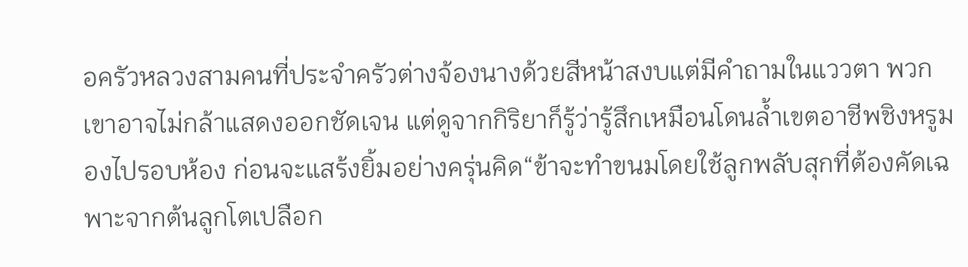อครัวหลวงสามคนที่ประจำครัวต่างจ้องนางด้วยสีหน้าสงบแต่มีคำถามในแววตา พวกเขาอาจไม่กล้าแสดงออกชัดเจน แต่ดูจากกิริยาก็รู้ว่ารู้สึกเหมือนโดนล้ำเขตอาชีพชิงหรูมองไปรอบห้อง ก่อนจะแสร้งยิ้มอย่างครุ่นคิด“ข้าจะทำขนมโดยใช้ลูกพลับสุกที่ต้องคัดเฉพาะจากต้นลูกโตเปลือก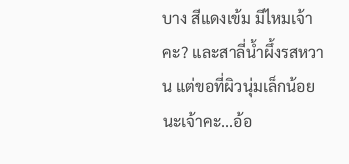บาง สีแดงเข้ม มีไหมเจ้าคะ? และสาลี่น้ำผึ้งรสหวาน แต่ขอที่ผิวนุ่มเล็กน้อยนะเจ้าคะ...อ้อ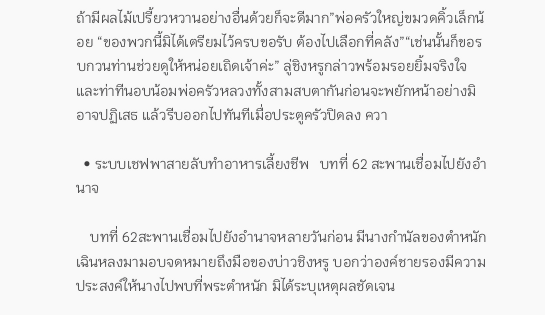ถ้ามีผลไม้เปรี้ยวหวานอย่างอื่นด้วยก็จะดีมาก”พ่อครัวใหญ่ขมวดคิ้วเล็กน้อย “ของพวกนี้มิได้เตรียมไว้ครบขอรับ ต้องไปเลือกที่คลัง”“เช่นนั้นก็ขอรบกวนท่านช่วยดูให้หน่อยเถิดเจ้าค่ะ” ลู่ชิงหรูกล่าวพร้อมรอยยิ้มจริงใจและท่าทีนอบน้อมพ่อครัวหลวงทั้งสามสบตากันก่อนจะพยักหน้าอย่างมิอาจปฏิเสธ แล้วรีบออกไปทันทีเมื่อประตูครัวปิดลง ควา

  • ระบบเชฟพาสายลับทำอาหารเลี้ยงชีพ   บทที่ 62 สะพานเชื่อมไปยังอำนาจ

    บทที่ 62สะพานเชื่อมไปยังอำนาจหลายวันก่อน มีนางกำนัลของตำหนักเฉินหลงมามอบจดหมายถึงมือของบ่าวชิงหรู บอกว่าองค์ชายรองมีความประสงค์ให้นางไปพบที่พระตำหนัก มิได้ระบุเหตุผลชัดเจน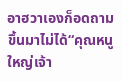อาฮวาเองก็อดถามขึ้นมาไม่ได้“คุณหนูใหญ่เจ้า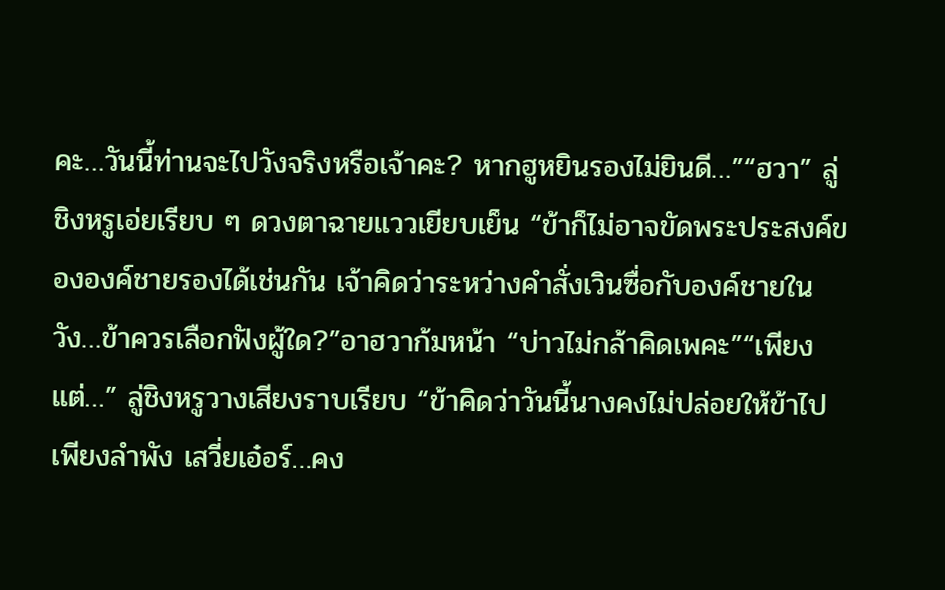คะ…วันนี้ท่านจะไปวังจริงหรือเจ้าคะ? หากฮูหยินรองไม่ยินดี…”“ฮวา” ลู่ชิงหรูเอ่ยเรียบ ๆ ดวงตาฉายแววเยียบเย็น “ข้าก็ไม่อาจขัดพระประสงค์ขององค์ชายรองได้เช่นกัน เจ้าคิดว่าระหว่างคำสั่งเวินซื่อกับองค์ชายในวัง…ข้าควรเลือกฟังผู้ใด?”อาฮวาก้มหน้า “บ่าวไม่กล้าคิดเพคะ”“เพียงแต่…” ลู่ชิงหรูวางเสียงราบเรียบ “ข้าคิดว่าวันนี้นางคงไม่ปล่อยให้ข้าไปเพียงลำพัง เสวี่ยเอ๋อร์…คง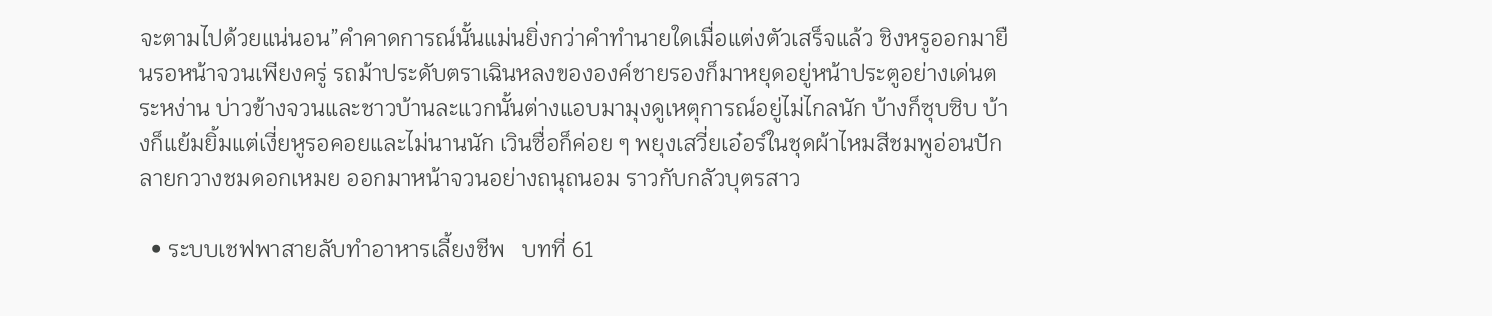จะตามไปด้วยแน่นอน”คำคาดการณ์นั้นแม่นยิ่งกว่าคำทำนายใดเมื่อแต่งตัวเสร็จแล้ว ชิงหรูออกมายืนรอหน้าจวนเพียงครู่ รถม้าประดับตราเฉินหลงขององค์ชายรองก็มาหยุดอยู่หน้าประตูอย่างเด่นตระหง่าน บ่าวข้างจวนและชาวบ้านละแวกนั้นต่างแอบมามุงดูเหตุการณ์อยู่ไม่ไกลนัก บ้างก็ซุบซิบ บ้างก็แย้มยิ้มแต่เงี่ยหูรอคอยและไม่นานนัก เวินซื่อก็ค่อย ๆ พยุงเสวี่ยเอ๋อร์ในชุดผ้าไหมสีชมพูอ่อนปักลายกวางชมดอกเหมย ออกมาหน้าจวนอย่างถนุถนอม ราวกับกลัวบุตรสาว

  • ระบบเชฟพาสายลับทำอาหารเลี้ยงชีพ   บทที่ 61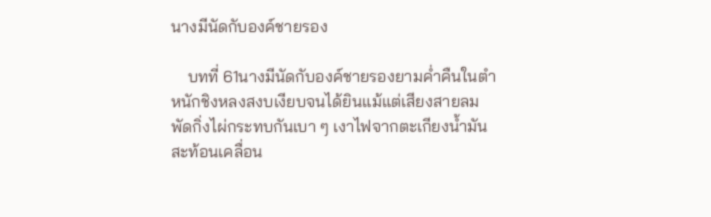นางมีนัดกับองค์ชายรอง

    บทที่ 61นางมีนัดกับองค์ชายรองยามค่ำคืนในตำหนักชิงหลงสงบเงียบจนได้ยินแม้แต่เสียงสายลมพัดกิ่งไผ่กระทบกันเบา ๆ เงาไฟจากตะเกียงน้ำมันสะท้อนเคลื่อน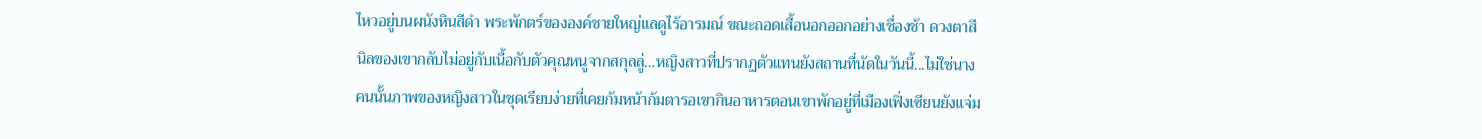ไหวอยู่บนผนังหินสีดำ พระพักตร์ขององค์ชายใหญ่แลดูไร้อารมณ์ ขณะถอดเสื้อนอกออกอย่างเชื่องช้า ดวงตาสีนิลของเขากลับไม่อยู่กับเนื้อกับตัวคุณหนูจากสกุลลู่…หญิงสาวที่ปรากฏตัวแทนยังสถานที่นัดในวันนี้...ไม่ใช่นางคนนั้นภาพของหญิงสาวในชุดเรียบง่ายที่เคยก้มหน้าก้มตารอเขากินอาหารตอนเขาพักอยู่ที่เมืองเฟิ่งเซียนยังแจ่ม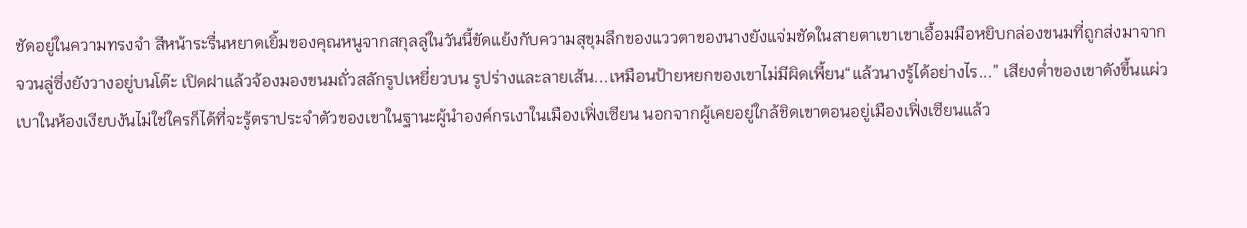ชัดอยู่ในความทรงจำ สีหน้าระรื่นหยาดเยิ้มของคุณหนูจากสกุลลู่ในวันนี้ขัดแย้งกับความสุขุมลึกของแววตาของนางยังแจ่มชัดในสายตาเขาเขาเอื้อมมือหยิบกล่องขนมที่ถูกส่งมาจากจวนลู่ซึ่งยังวางอยู่บนโต๊ะ เปิดฝาแล้วจ้องมองขนมถั่วสลักรูปเหยี่ยวบน รูปร่างและลายเส้น...เหมือนป้ายหยกของเขาไม่มีผิดเพี้ยน“แล้วนางรู้ได้อย่างไร...” เสียงต่ำของเขาดังขึ้นแผ่วเบาในห้องเงียบงันไม่ใช่ใครก็ได้ที่จะรู้ตราประจำตัวของเขาในฐานะผู้นำองค์กรเงาในเมืองเฟิ่งเซียน นอกจากผู้เคยอยู่ใกล้ชิดเขาตอนอยู่เมืองเฟิ่งเซียนแล้ว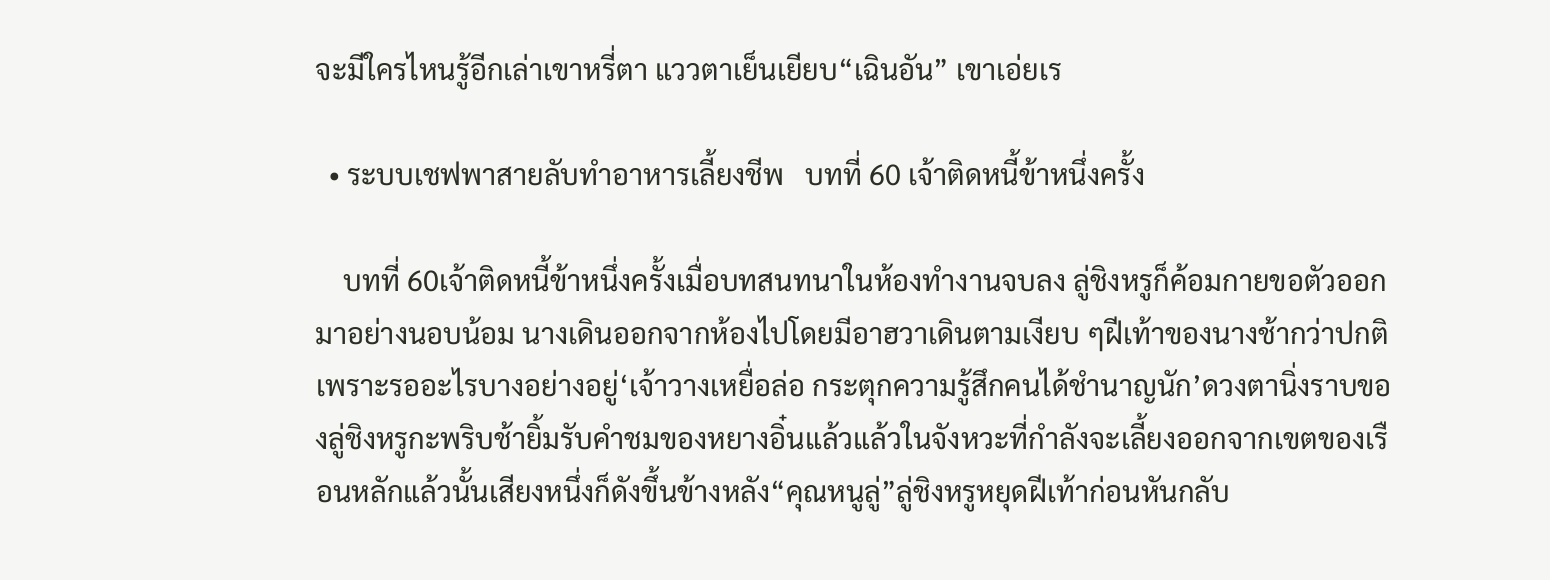จะมีใครไหนรู้อีกเล่าเขาหรี่ตา แววตาเย็นเยียบ“เฉินอัน” เขาเอ่ยเร

  • ระบบเชฟพาสายลับทำอาหารเลี้ยงชีพ   บทที่ 60 เจ้าติดหนี้ข้าหนึ่งครั้ง

    บทที่ 60เจ้าติดหนี้ข้าหนึ่งครั้งเมื่อบทสนทนาในห้องทำงานจบลง ลู่ชิงหรูก็ค้อมกายขอตัวออกมาอย่างนอบน้อม นางเดินออกจากห้องไปโดยมีอาฮวาเดินตามเงียบ ๆฝีเท้าของนางช้ากว่าปกติเพราะรออะไรบางอย่างอยู่‘เจ้าวางเหยื่อล่อ กระตุกความรู้สึกคนได้ชำนาญนัก’ดวงตานิ่งราบของลู่ชิงหรูกะพริบช้ายิ้มรับคำชมของหยางอิ๋นแล้วแล้วในจังหวะที่กำลังจะเลี้ยงออกจากเขตของเรือนหลักแล้วนั้นเสียงหนึ่งก็ดังขึ้นข้างหลัง“คุณหนูลู่”ลู่ชิงหรูหยุดฝีเท้าก่อนหันกลับ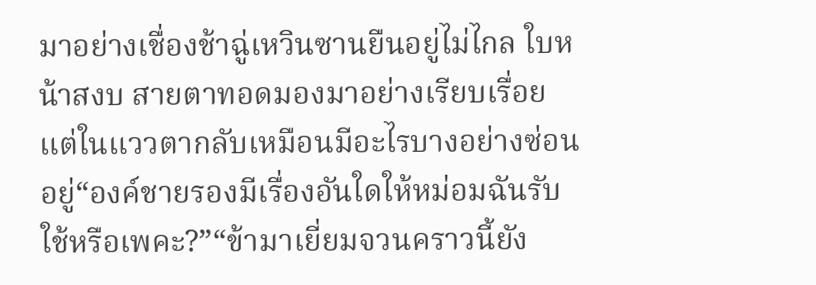มาอย่างเชื่องช้าฉู่เหวินซานยืนอยู่ไม่ไกล ใบหน้าสงบ สายตาทอดมองมาอย่างเรียบเรื่อย แต่ในแววตากลับเหมือนมีอะไรบางอย่างซ่อนอยู่“องค์ชายรองมีเรื่องอันใดให้หม่อมฉันรับใช้หรือเพคะ?”“ข้ามาเยี่ยมจวนคราวนี้ยัง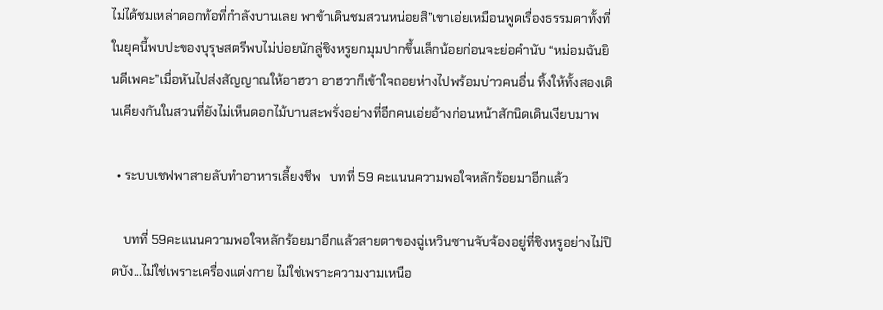ไม่ได้ชมเหล่าดอกท้อที่กำลังบานเลย พาข้าเดินชมสวนหน่อยสิ”เขาเอ่ยเหมือนพูดเรื่องธรรมดาทั้งที่ในยุคนี้พบปะของบุรุษสตรีพบไม่บ่อยนักลู่ชิงหรูยกมุมปากขึ้นเล็กน้อยก่อนจะย่อคำนับ “หม่อมฉันยินดีเพคะ”เมื่อหันไปส่งสัญญาณให้อาฮวา อาฮวาก็เข้าใจถอยห่างไปพร้อมบ่าวคนอื่น ทิ้งให้ทั้งสองเดินเคียงกันในสวนที่ยังไม่เห็นดอกไม้บานสะพรั่งอย่างที่อีกคนเอ่ยอ้างก่อนหน้าสักนิดเดินเงียบมาพ

  • ระบบเชฟพาสายลับทำอาหารเลี้ยงชีพ   บทที่ 59 คะแนนความพอใจหลักร้อยมาอีกแล้ว

    บทที่ 59คะแนนความพอใจหลักร้อยมาอีกแล้วสายตาของฉู่เหวินซานจับจ้องอยู่ที่ชิงหรูอย่างไม่ปิดบัง...ไม่ใช่เพราะเครื่องแต่งกาย ไม่ใช่เพราะความงามเหนือ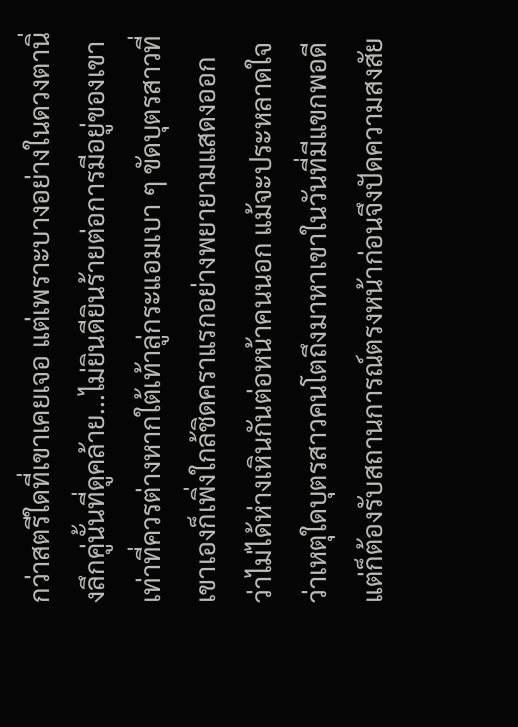กว่าสตรีใดที่เขาเคยเจอ แต่เพราะบางอย่างในดวงตานิ่งลึกคู่นั้นที่ดูคล้าย...ไม่ยินดียินร้ายต่อการมีอยู่ของเขาเท่าที่ควรต่างหากใต้เท้าลู่กระแอมเบา ๆ ขัดบุตรสาวที่เขาเองก็เพิ่งใกล้ชิดคราแรกอย่างพยายามแสดงออกว่าไม่ได้ห่างเหินกันต่อหน้าคนนอก แม้จะประหลาดใจว่าเหตุใดบุตรสาวคนโตถึงมาหาเขาในวันที่มีแขกพอดีแต่ก็ต้องรับสถานการณ์ตรงหน้าก่อนจึงปัดความสงสัย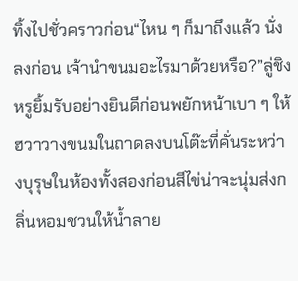ทิ้งไปชั่วคราวก่อน“ไหน ๆ ก็มาถึงแล้ว นั่งลงก่อน เจ้านำขนมอะไรมาด้วยหรือ?”ลู่ชิงหรูยิ้มรับอย่างยินดีก่อนพยักหน้าเบา ๆ ให้ฮวาวางขนมในถาดลงบนโต๊ะที่คั่นระหว่างบุรุษในห้องทั้งสองก่อนสีไข่น่าจะนุ่มส่งกลิ่นหอมชวนให้น้ำลาย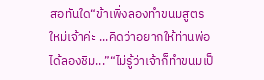สอทันใด“ข้าเพิ่งลองทำขนมสูตรใหม่เจ้าค่ะ ...คิดว่าอยากให้ท่านพ่อได้ลองชิม...”“ไม่รู้ว่าเจ้าก็ทำขนมเป็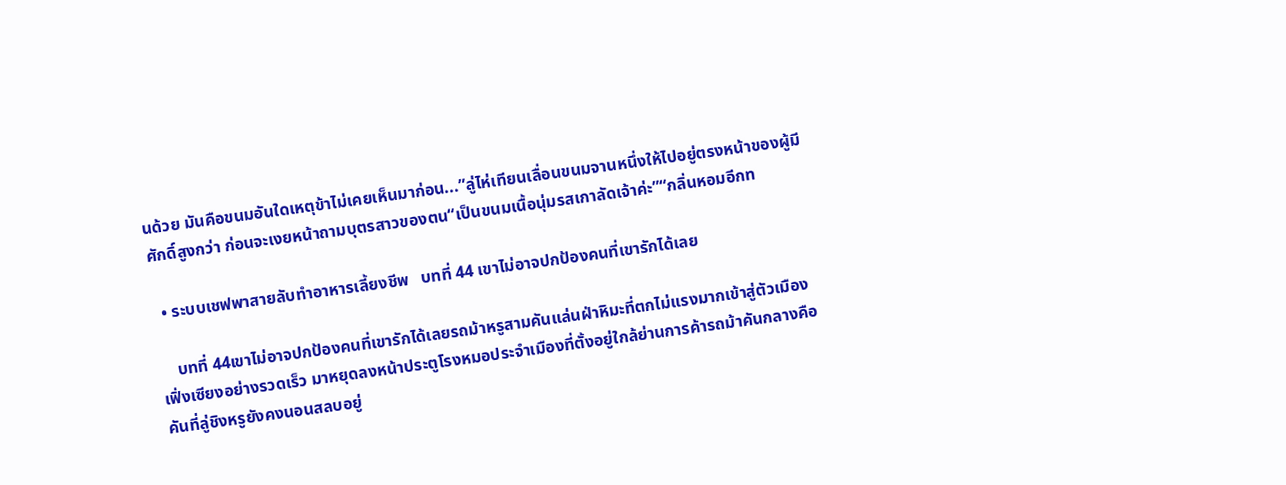นด้วย มันคือขนมอันใดเหตุข้าไม่เคยเห็นมาก่อน...”ลู่ไห่เทียนเลื่อนขนมจานหนึ่งให้ไปอยู่ตรงหน้าของผู้มีศักดิ์สูงกว่า ก่อนจะเงยหน้าถามบุตรสาวของตน“เป็นขนมเนื้อนุ่มรสเกาลัดเจ้าค่ะ”“กลิ่นหอมอีกท

  • ระบบเชฟพาสายลับทำอาหารเลี้ยงชีพ   บทที่ 44 เขาไม่อาจปกป้องคนที่เขารักได้เลย

    บทที่ 44เขาไม่อาจปกป้องคนที่เขารักได้เลยรถม้าหรูสามคันแล่นฝ่าหิมะที่ตกไม่แรงมากเข้าสู่ตัวเมืองเฟิ่งเซียงอย่างรวดเร็ว มาหยุดลงหน้าประตูโรงหมอประจำเมืองที่ตั้งอยู่ใกล้ย่านการค้ารถม้าคันกลางคือคันที่ลู่ชิงหรูยังคงนอนสลบอยู่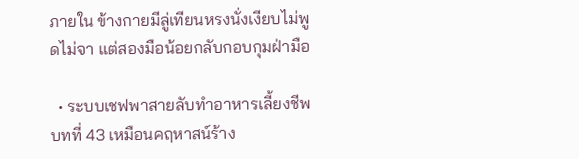ภายใน ข้างกายมีลู่เทียนหรงนั่งเงียบไม่พูดไม่จา แต่สองมือน้อยกลับกอบกุมฝ่ามือ

  • ระบบเชฟพาสายลับทำอาหารเลี้ยงชีพ   บทที่ 43 เหมือนคฤหาสน์ร้าง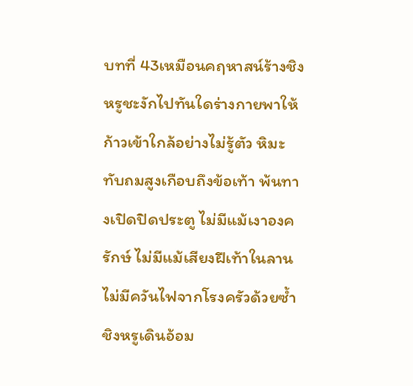บทที่ 43เหมือนคฤหาสน์ร้างชิงหรูชะงักไปทันใดร่างกายพาให้ก้าวเข้าใกล้อย่างไม่รู้ตัว หิมะทับถมสูงเกือบถึงข้อเท้า พ้นทางเปิดปิดประตู ไม่มีแม้เงาองครักษ์ ไม่มีแม้เสียงฝีเท้าในลาน ไม่มีควันไฟจากโรงครัวด้วยซ้ำชิงหรูเดินอ้อม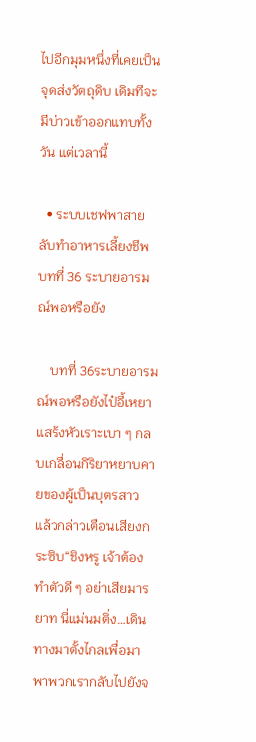ไปอีกมุมหนึ่งที่เคยเป็นจุดส่งวัตถุดิบ เดิมทีจะมีบ่าวเข้าออกแทบทั้งวัน แต่เวลานี้

  • ระบบเชฟพาสายลับทำอาหารเลี้ยงชีพ   บทที่ 36 ระบายอารมณ์พอหรือยัง

    บทที่ 36ระบายอารมณ์พอหรือยังไป๋อี้เหยาแสร้งหัวเราะเบา ๆ กลบเกลื่อนกิริยาหยาบคายของผู้เป็นบุตรสาว แล้วกล่าวเตือนเสียงกระซิบ“ชิงหรู เจ้าต้องทำตัวดี ๆ อย่าเสียมารยาท นี่แม่นมติ่ง…เดินทางมาตั้งไกลเพื่อมาพาพวกเรากลับไปยังจ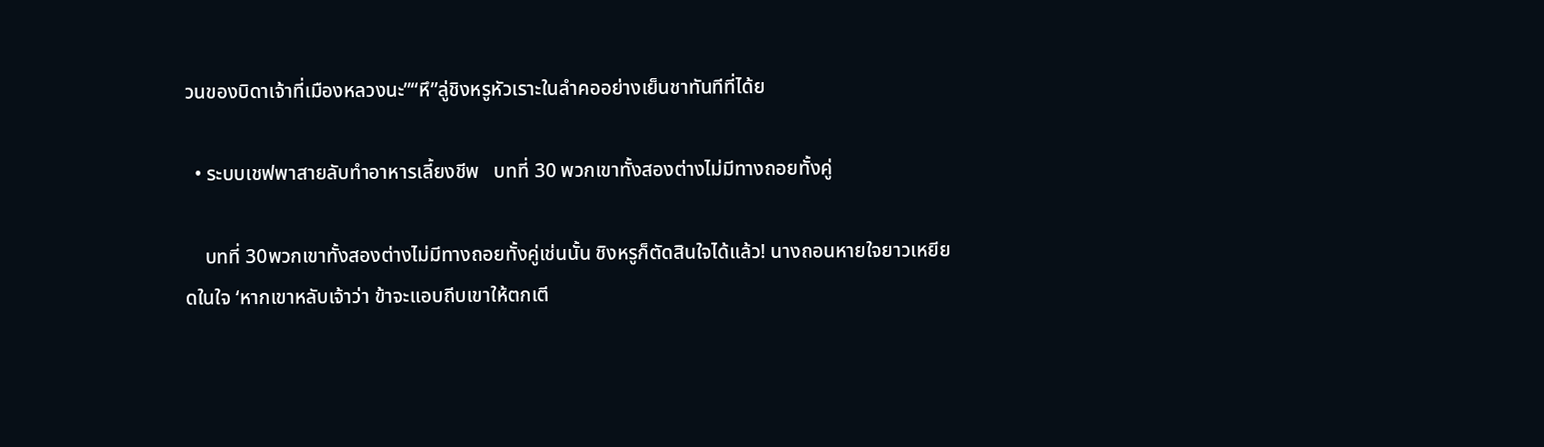วนของบิดาเจ้าที่เมืองหลวงนะ”“หึ”ลู่ชิงหรูหัวเราะในลำคออย่างเย็นชาทันทีที่ได้ย

  • ระบบเชฟพาสายลับทำอาหารเลี้ยงชีพ   บทที่ 30 พวกเขาทั้งสองต่างไม่มีทางถอยทั้งคู่

    บทที่ 30พวกเขาทั้งสองต่างไม่มีทางถอยทั้งคู่เช่นนั้น ชิงหรูก็ตัดสินใจได้แล้ว! นางถอนหายใจยาวเหยียดในใจ ‘หากเขาหลับเจ้าว่า ข้าจะแอบถีบเขาให้ตกเตี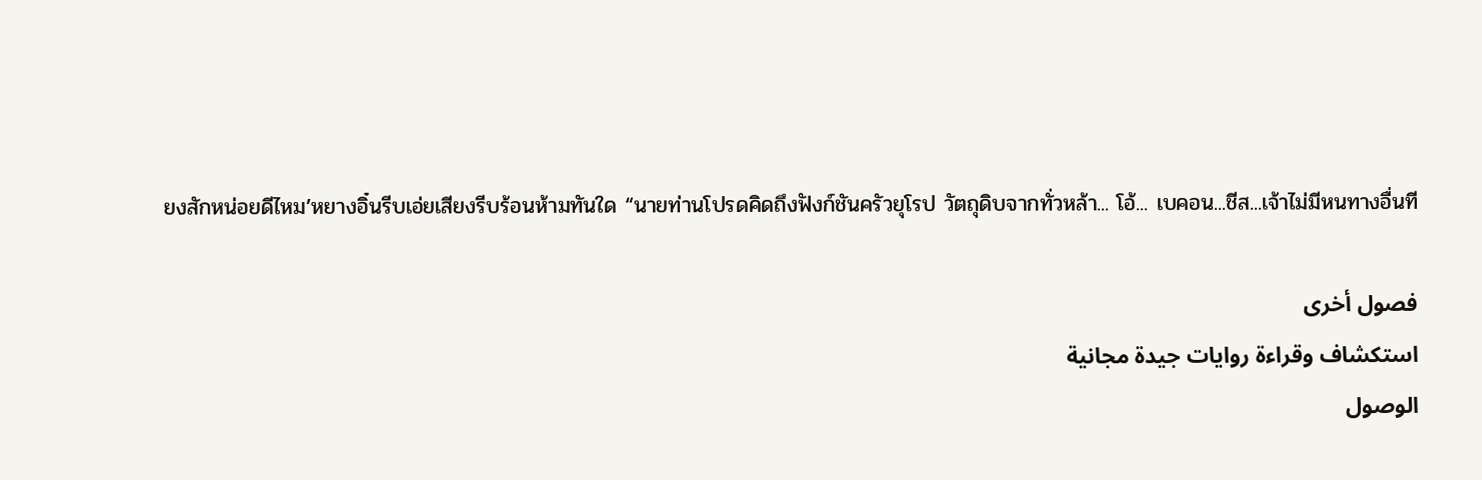ยงสักหน่อยดีไหม’หยางอิ๋นรีบเอ่ยเสียงรีบร้อนห้ามทันใด “นายท่านโปรดคิดถึงฟังก์ชันครัวยุโรป วัตถุดิบจากทั่วหล้า... โอ้... เบคอน...ชีส...เจ้าไม่มีหนทางอื่นที

فصول أخرى
استكشاف وقراءة روايات جيدة مجانية
الوصول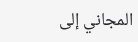المجاني إلى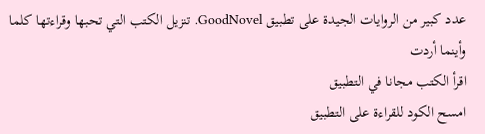عدد كبير من الروايات الجيدة على تطبيق GoodNovel. تنزيل الكتب التي تحبها وقراءتها كلما وأينما أردت
اقرأ الكتب مجانا في التطبيق
امسح الكود للقراءة على التطبيق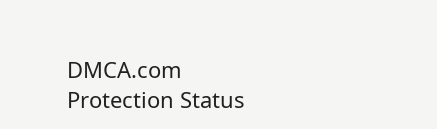DMCA.com Protection Status